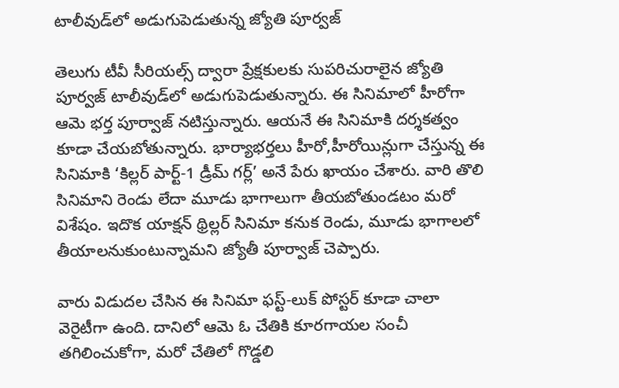టాలీవుడ్‌లో అడుగుపెడుతున్న జ్యోతి పూర్వజ్

తెలుగు టీవీ సీరియల్స్ ద్వారా ప్రేక్షకులకు సుపరిచురాలైన జ్యోతి పూర్వజ్ టాలీవుడ్‌లో అడుగుపెడుతున్నారు. ఈ సినిమాలో హీరోగా ఆమె భర్త పూర్వాజ్ నటిస్తున్నారు. ఆయనే ఈ సినిమాకి దర్శకత్వం కూడా చేయబోతున్నారు. భార్యాభర్తలు హీరో,హీరోయిన్లుగా చేస్తున్న ఈ సినిమాకి ‘కిల్లర్ పార్ట్-1 డ్రీమ్ గర్ల్’ అనే పేరు ఖాయం చేశారు. వారి తొలి సినిమాని రెండు లేదా మూడు భాగాలుగా తీయబోతుండటం మరో విశేషం. ఇదొక యాక్షన్ థ్రిల్లర్ సినిమా కనుక రెండు, మూడు భాగాలలో తీయాలనుకుంటున్నామని జ్యోతీ పూర్వాజ్ చెప్పారు.

వారు విడుదల చేసిన ఈ సినిమా ఫస్ట్-లుక్ పోస్టర్‌ కూడా చాలా వెరైటీగా ఉంది. దానిలో ఆమె ఓ చేతికి కూరగాయల సంచీ తగిలించుకోగా, మరో చేతిలో గొడ్డలి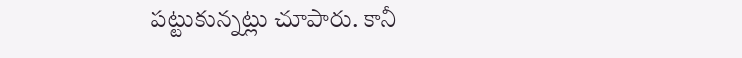పట్టుకున్నట్లు చూపారు. కానీ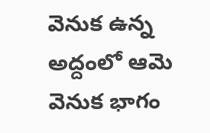వెనుక ఉన్న అద్దంలో ఆమె వెనుక భాగం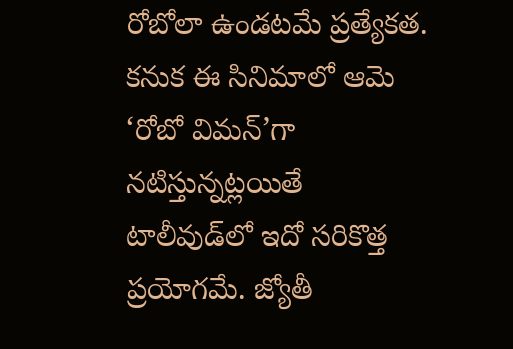రోబోలా ఉండటమే ప్రత్యేకత. కనుక ఈ సినిమాలో ఆమె ‘రోబో విమన్’గా నటిస్తున్నట్లయితే టాలీవుడ్‌లో ఇదో సరికొత్త ప్రయోగమే. జ్యోతీ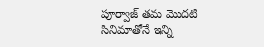పూర్వాజ్ తమ మొదటి సినిమాతోనే ఇన్ని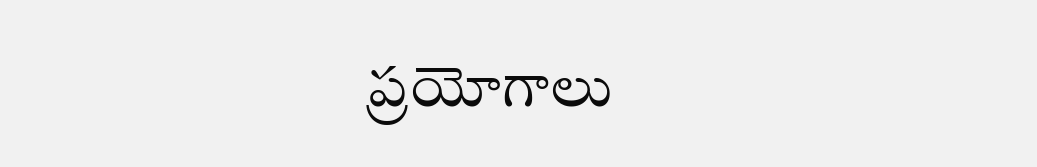ప్రయోగాలు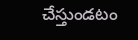చేస్తుండటం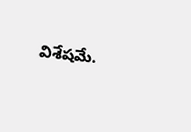విశేషమే.